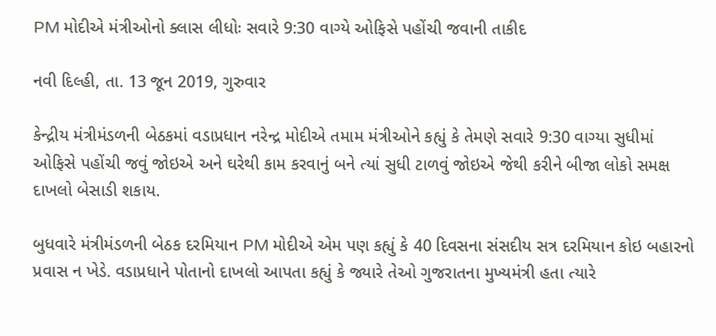PM મોદીએ મંત્રીઓનો ક્લાસ લીધોઃ સવારે 9:30 વાગ્યે ઓફિસે પહોંચી જવાની તાકીદ

નવી દિલ્હી, તા. 13 જૂન 2019, ગુરુવાર

કેન્દ્રીય મંત્રીમંડળની બેઠકમાં વડાપ્રધાન નરેન્દ્ર મોદીએ તમામ મંત્રીઓને કહ્યું કે તેમણે સવારે 9:30 વાગ્યા સુધીમાં ઓફિસે પહોંચી જવું જોઇએ અને ઘરેથી કામ કરવાનું બને ત્યાં સુધી ટાળવું જોઇએ જેથી કરીને બીજા લોકો સમક્ષ દાખલો બેસાડી શકાય.

બુધવારે મંત્રીમંડળની બેઠક દરમિયાન PM મોદીએ એમ પણ કહ્યું કે 40 દિવસના સંસદીય સત્ર દરમિયાન કોઇ બહારનો પ્રવાસ ન ખેડે. વડાપ્રધાને પોતાનો દાખલો આપતા કહ્યું કે જ્યારે તેઓ ગુજરાતના મુખ્યમંત્રી હતા ત્યારે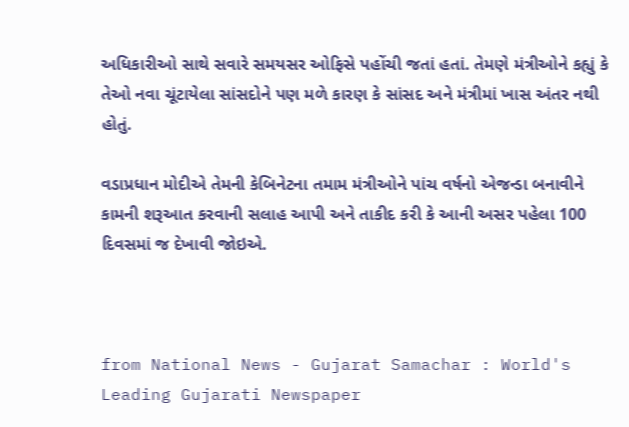અધિકારીઓ સાથે સવારે સમયસર ઓફિસે પહોંચી જતાં હતાં. તેમણે મંત્રીઓને કહ્યું કે તેઓ નવા ચૂંટાયેલા સાંસદોને પણ મળે કારણ કે સાંસદ અને મંત્રીમાં ખાસ અંતર નથી હોતું.

વડાપ્રધાન મોદીએ તેમની કેબિનેટના તમામ મંત્રીઓને પાંચ વર્ષનો એજન્ડા બનાવીને કામની શરૂઆત કરવાની સલાહ આપી અને તાકીદ કરી કે આની અસર પહેલા 100 દિવસમાં જ દેખાવી જોઇએ.



from National News - Gujarat Samachar : World's Leading Gujarati Newspaper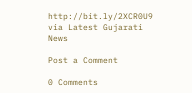http://bit.ly/2XCR0U9
via Latest Gujarati News

Post a Comment

0 Comments